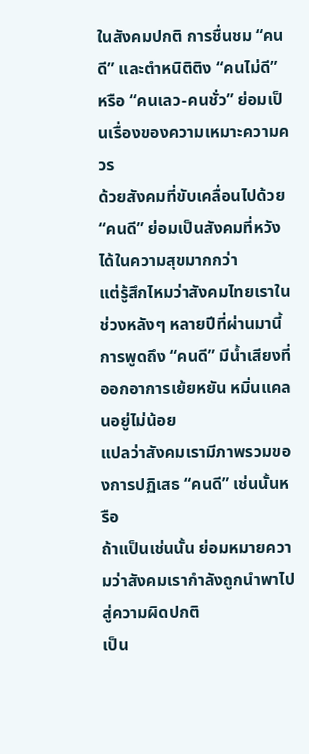ในสังคมปกติ การชื่นชม “คนดี” และตำหนิติติง “คนไม่ดี” หรือ “คนเลว-คนชั่ว” ย่อมเป็นเรื่องของความเหมาะความควร
ด้วยสังคมที่ขับเคลื่อนไปด้วย “คนดี” ย่อมเป็นสังคมที่หวังได้ในความสุขมากกว่า
แต่รู้สึกไหมว่าสังคมไทยเราในช่วงหลังๆ หลายปีที่ผ่านมานี้ การพูดถึง “คนดี” มีน้ำเสียงที่ออกอาการเย้ยหยัน หมิ่นแคลนอยู่ไม่น้อย
แปลว่าสังคมเรามีภาพรวมของการปฏิเสธ “คนดี” เช่นนั้นหรือ
ถ้าแป็นเช่นนั้น ย่อมหมายความว่าสังคมเรากำลังถูกนำพาไปสู่ความผิดปกติ
เป็น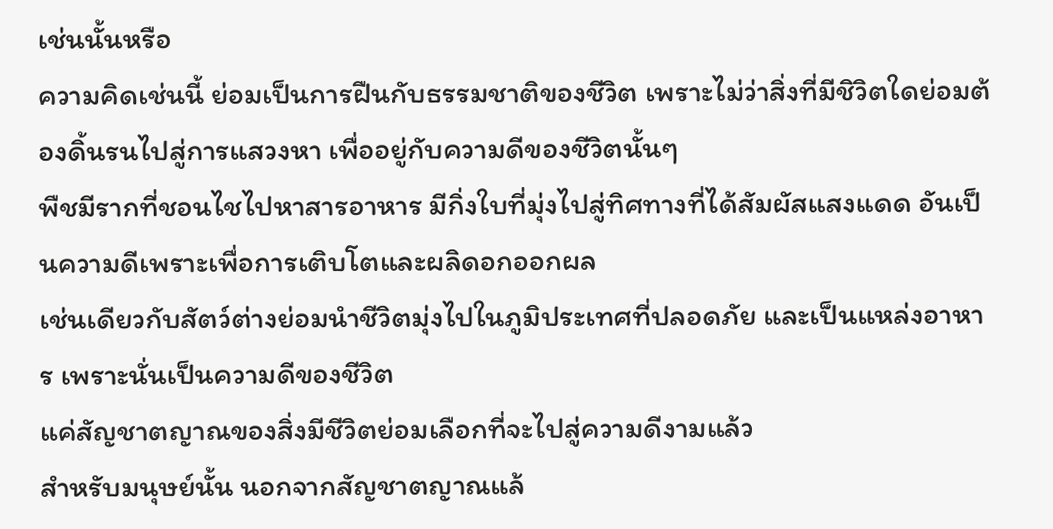เช่นนั้นหรือ
ความคิดเช่นนี้ ย่อมเป็นการฝืนกับธรรมชาติของชีวิต เพราะไม่ว่าสิ่งที่มีชิวิตใดย่อมต้องดิ้นรนไปสู่การแสวงหา เพื่ออยู่กับความดีของชีวิตนั้นๆ
พืชมีรากที่ชอนไชไปหาสารอาหาร มีกิ่งใบที่มุ่งไปสู่ทิศทางที่ได้สัมผัสแสงแดด อันเป็นความดีเพราะเพื่อการเติบโตและผลิดอกออกผล
เช่นเดียวกับสัตว์ต่างย่อมนำชีวิตมุ่งไปในภูมิประเทศที่ปลอดภัย และเป็นแหล่งอาหาร เพราะนั่นเป็นความดีของชีวิต
แค่สัญชาตญาณของสิ่งมีชีวิตย่อมเลือกที่จะไปสู่ความดีงามแล้ว
สำหรับมนุษย์นั้น นอกจากสัญชาตญาณแล้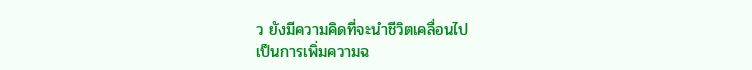ว ยังมีความคิดที่จะนำชีวิตเคลื่อนไป
เป็นการเพิ่มความฉ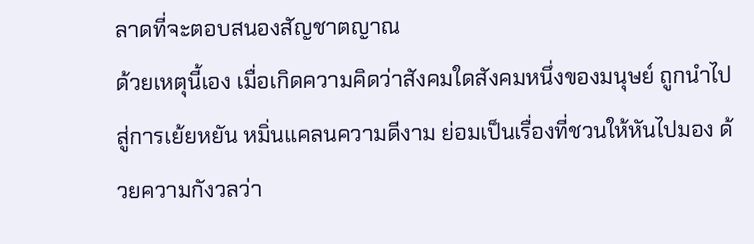ลาดที่จะตอบสนองสัญชาตญาณ
ด้วยเหตุนี้เอง เมื่อเกิดความคิดว่าสังคมใดสังคมหนึ่งของมนุษย์ ถูกนำไปสู่การเย้ยหยัน หมิ่นแคลนความดีงาม ย่อมเป็นเรื่องที่ชวนให้หันไปมอง ด้วยความกังวลว่า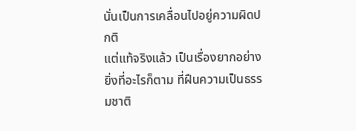นั่นเป็นการเคลื่อนไปอยู่ความผิดปกติ
แต่แท้จริงแล้ว เป็นเรื่องยากอย่างยิ่งที่อะไรก็ตาม ที่ฝืนความเป็นธรรมชาติ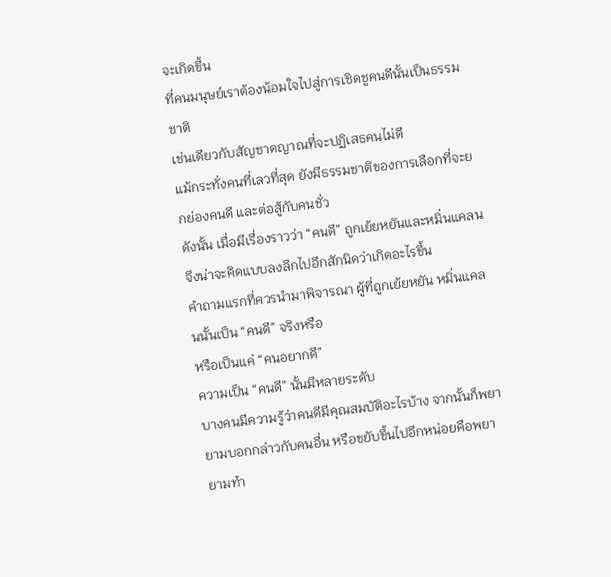จะเกิดขึ้น
ที่คนมนุษย์เราต้องน้อมใจไปสู่การเชิดชูคนดีนั้นเป็นธรรมชาติ
เช่นเดียวกับสัญชาตญาณที่จะปฏิเสธคนไม่ดี
แม้กระทั่งคนที่เลวที่สุด ยังมีธรรมชาติของการเลือกที่จะยกย่องคนดี และต่อสู้กับคนชั่ว
ดังนั้น เมื่อมีเรื่องราวว่า “คนดี” ถูกเย้ยหยันและหมิ่นแคลน จึงน่าจะคิดแบบลงลึกไปอีกสักนิดว่าเกิดอะไรขึ้น
คำถามแรกที่ควรนำมาพิจารณา ผู้ที่ถูกเย้ยหยัน หมิ่นแคลนนั้นเป็น “คนดี” จริงหรือ
หรือเป็นแค่ “คนอยากดี”
ความเป็น “คนดี” นั้นมีหลายระดับ
บางคนมีความรู้ว่าคนดีมีคุณสมบัติอะไรบ้าง จากนั้นก็พยายามบอกกล่าวกับคนอื่น หรือขยับขึ้นไปอีกหน่อยคือพยายามทำ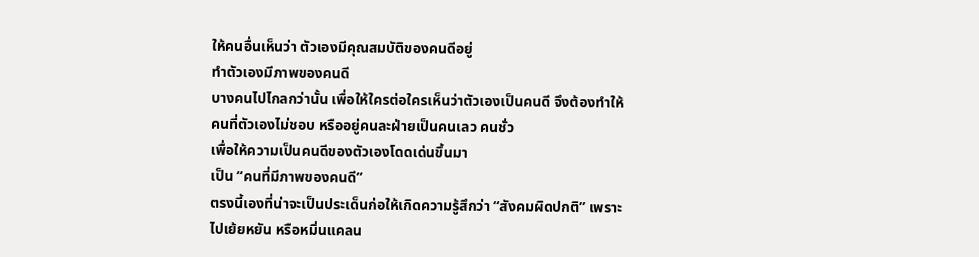ให้คนอื่นเห็นว่า ตัวเองมีคุณสมบัติของคนดีอยู่
ทำตัวเองมีภาพของคนดี
บางคนไปไกลกว่านั้น เพื่อให้ใครต่อใครเห็นว่าตัวเองเป็นคนดี จึงต้องทำให้คนที่ตัวเองไม่ชอบ หรืออยู่คนละฝ่ายเป็นคนเลว คนชั่ว
เพื่อให้ความเป็นคนดีของตัวเองโดดเด่นขึ้นมา
เป็น “คนที่มีภาพของคนดี”
ตรงนี้เองที่น่าจะเป็นประเด็นก่อให้เกิดความรู้สึกว่า “สังคมผิดปกติ” เพราะไปเย้ยหยัน หรือหมิ่นแคลน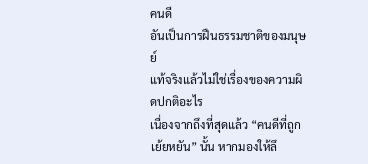คนดี
อันเป็นการฝืนธรรมชาติของมนุษย์
แท้จริงแล้วไม่ใช่เรื่องของความผิดปกติอะไร
เนื่องจากถึงที่สุดแล้ว “คนดีที่ถูกเย้ยหยัน” นั้น หากมองให้ลึ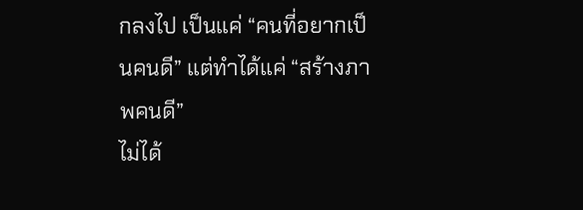กลงไป เป็นแค่ “คนที่อยากเป็นคนดี” แต่ทำได้แค่ “สร้างภาพคนดี”
ไม่ได้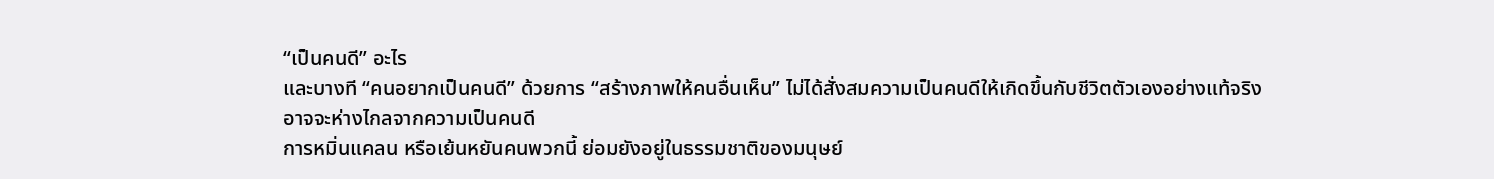“เป็นคนดี” อะไร
และบางที “คนอยากเป็นคนดี” ด้วยการ “สร้างภาพให้คนอื่นเห็น” ไม่ได้สั่งสมความเป็นคนดีให้เกิดขึ้นกับชีวิตตัวเองอย่างแท้จริง
อาจจะห่างไกลจากความเป็นคนดี
การหมิ่นแคลน หรือเย้นหยันคนพวกนี้ ย่อมยังอยู่ในธรรมชาติของมนุษย์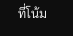ที่โน้ม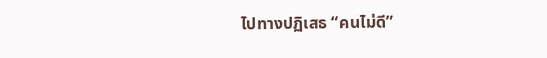ไปทางปฏิเสธ “คนไม่ดี”